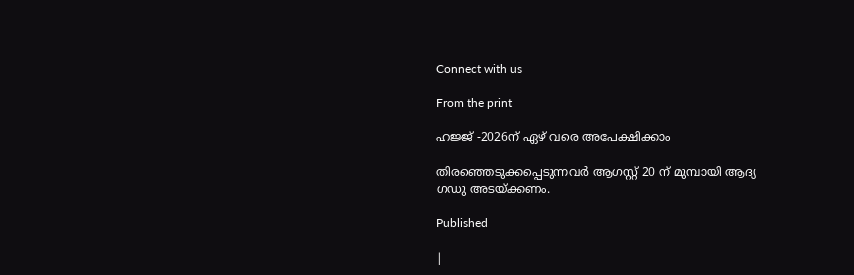Connect with us

From the print

ഹജ്ജ് -2026ന് ഏഴ് വരെ അപേക്ഷിക്കാം

തിരഞ്ഞെടുക്കപ്പെടുന്നവര്‍ ആഗസ്റ്റ് 20 ന് മുമ്പായി ആദ്യ ഗഡു അടയ്ക്കണം.

Published

|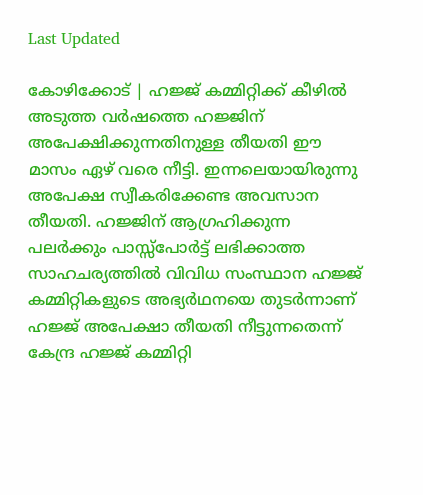Last Updated

കോഴിക്കോട് | ഹജ്ജ് കമ്മിറ്റിക്ക് കീഴില്‍ അടുത്ത വര്‍ഷത്തെ ഹജ്ജിന് അപേക്ഷിക്കുന്നതിനുള്ള തീയതി ഈ മാസം ഏഴ് വരെ നീട്ടി. ഇന്നലെയായിരുന്നു അപേക്ഷ സ്വീകരിക്കേണ്ട അവസാന തീയതി. ഹജ്ജിന് ആഗ്രഹിക്കുന്ന പലര്‍ക്കും പാസ്സ്‌പോര്‍ട്ട് ലഭിക്കാത്ത സാഹചര്യത്തില്‍ വിവിധ സംസ്ഥാന ഹജ്ജ് കമ്മിറ്റികളുടെ അഭ്യര്‍ഥനയെ തുടര്‍ന്നാണ് ഹജ്ജ് അപേക്ഷാ തീയതി നീട്ടുന്നതെന്ന് കേന്ദ്ര ഹജ്ജ് കമ്മിറ്റി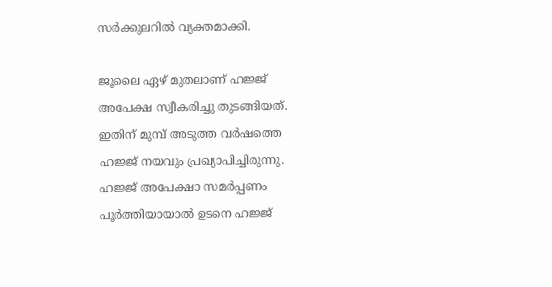സര്‍ക്കുലറില്‍ വ്യക്തമാക്കി.

ജൂലൈ ഏഴ് മുതലാണ് ഹജ്ജ് അപേക്ഷ സ്വീകരിച്ചു തുടങ്ങിയത്. ഇതിന് മുമ്പ് അടുത്ത വര്‍ഷത്തെ ഹജ്ജ് നയവും പ്രഖ്യാപിച്ചിരുന്നു. ഹജ്ജ് അപേക്ഷാ സമര്‍പ്പണം പൂര്‍ത്തിയായാല്‍ ഉടനെ ഹജ്ജ്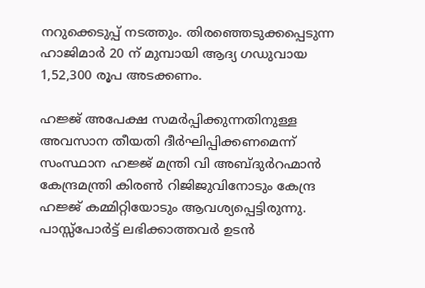നറുക്കെടുപ്പ് നടത്തും. തിരഞ്ഞെടുക്കപ്പെടുന്ന ഹാജിമാര്‍ 20 ന് മുമ്പായി ആദ്യ ഗഡുവായ 1,52,300 രൂപ അടക്കണം.

ഹജ്ജ് അപേക്ഷ സമര്‍പ്പിക്കുന്നതിനുള്ള അവസാന തീയതി ദീര്‍ഘിപ്പിക്കണമെന്ന് സംസ്ഥാന ഹജ്ജ് മന്ത്രി വി അബ്ദുര്‍റഹ്മാന്‍ കേന്ദ്രമന്ത്രി കിരണ്‍ റിജിജുവിനോടും കേന്ദ്ര ഹജ്ജ് കമ്മിറ്റിയോടും ആവശ്യപ്പെട്ടിരുന്നു. പാസ്സ്‌പോര്‍ട്ട് ലഭിക്കാത്തവര്‍ ഉടന്‍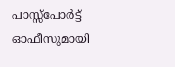പാസ്സ്‌പോര്‍ട്ട് ഓഫീസുമായി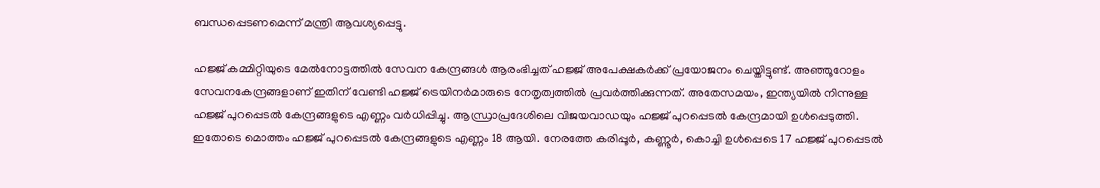ബന്ധപ്പെടണമെന്ന് മന്ത്രി ആവശ്യപ്പെട്ടു.

ഹജ്ജ് കമ്മിറ്റിയുടെ മേല്‍നോട്ടത്തില്‍ സേവന കേന്ദ്രങ്ങള്‍ ആരംഭിച്ചത് ഹജ്ജ് അപേക്ഷകര്‍ക്ക് പ്രയോജനം ചെയ്തിട്ടുണ്ട്. അഞ്ഞൂറോളം സേവനകേന്ദ്രങ്ങളാണ് ഇതിന് വേണ്ടി ഹജ്ജ് ട്രെയിനര്‍മാരുടെ നേതൃത്വത്തില്‍ പ്രവര്‍ത്തിക്കുന്നത്. അതേസമയം, ഇന്ത്യയില്‍ നിന്നുള്ള ഹജ്ജ് പുറപ്പെടല്‍ കേന്ദ്രങ്ങളുടെ എണ്ണം വര്‍ധിപ്പിച്ചു. ആന്ധ്രാപ്രദേശിലെ വിജയവാഡയും ഹജ്ജ് പുറപ്പെടല്‍ കേന്ദ്രമായി ഉള്‍പ്പെടുത്തി. ഇതോടെ മൊത്തം ഹജ്ജ് പുറപ്പെടല്‍ കേന്ദ്രങ്ങളുടെ എണ്ണം 18 ആയി. നേരത്തേ കരിപ്പൂര്‍, കണ്ണൂര്‍, കൊച്ചി ഉള്‍പ്പെടെ 17 ഹജ്ജ് പുറപ്പെടല്‍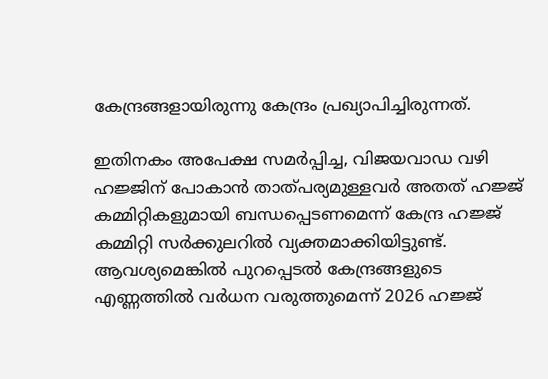കേന്ദ്രങ്ങളായിരുന്നു കേന്ദ്രം പ്രഖ്യാപിച്ചിരുന്നത്.

ഇതിനകം അപേക്ഷ സമര്‍പ്പിച്ച, വിജയവാഡ വഴി ഹജ്ജിന് പോകാന്‍ താത്പര്യമുള്ളവര്‍ അതത് ഹജ്ജ് കമ്മിറ്റികളുമായി ബന്ധപ്പെടണമെന്ന് കേന്ദ്ര ഹജ്ജ് കമ്മിറ്റി സര്‍ക്കുലറില്‍ വ്യക്തമാക്കിയിട്ടുണ്ട്. ആവശ്യമെങ്കില്‍ പുറപ്പെടല്‍ കേന്ദ്രങ്ങളുടെ എണ്ണത്തില്‍ വര്‍ധന വരുത്തുമെന്ന് 2026 ഹജ്ജ്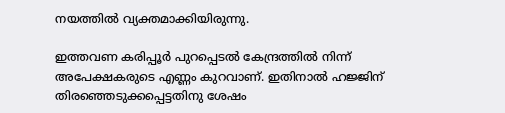നയത്തില്‍ വ്യക്തമാക്കിയിരുന്നു.

ഇത്തവണ കരിപ്പൂര്‍ പുറപ്പെടല്‍ കേന്ദ്രത്തില്‍ നിന്ന് അപേക്ഷകരുടെ എണ്ണം കുറവാണ്. ഇതിനാല്‍ ഹജ്ജിന് തിരഞ്ഞെടുക്കപ്പെട്ടതിനു ശേഷം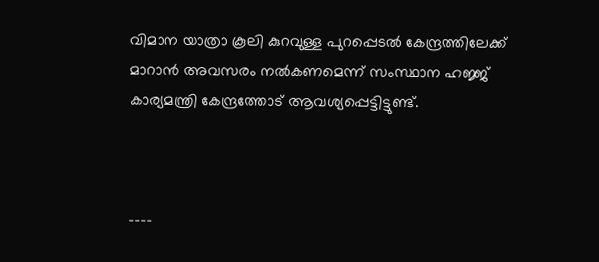വിമാന യാത്രാ കൂലി കുറവുള്ള പുറപ്പെടല്‍ കേന്ദ്രത്തിലേക്ക് മാറാന്‍ അവസരം നല്‍കണമെന്ന് സംസ്ഥാന ഹജ്ജ് കാര്യമന്ത്രി കേന്ദ്രത്തോട് ആവശ്യപ്പെട്ടിട്ടുണ്ട്.



----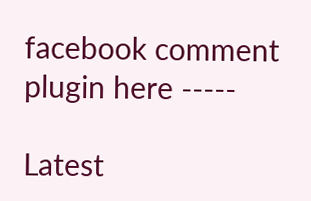facebook comment plugin here -----

Latest